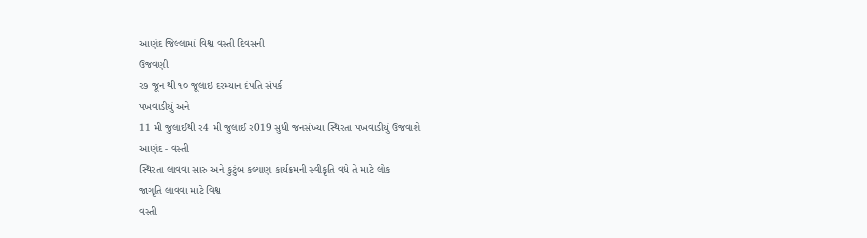આણંદ જિલ્લામાં વિશ્વ વસ્તી દિવસની
ઉજવણી
ર૭ જૂન થી ૧૦ જૂલાઇ દરમ્યાન દંપતિ સંપર્ક
પખવાડીયું અને
11 મી જુલાઈથી ર4 મી જુલાઈ ર019 સુધી જનસંખ્યા સ્થિરતા પખવાડીયું ઉજવાશે
આણંદ - વસ્તી
સ્થિરતા લાવવા સારુ અને કુટુંબ કલ્યાણ કાર્યક્રમની સ્વીકૃતિ વધે તે માટે લોક
જાગૃતિ લાવવા માટે વિશ્વ
વસ્તી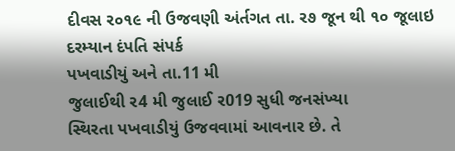દીવસ ર૦૧૯ ની ઉજવણી અંર્તગત તા. ર૭ જૂન થી ૧૦ જૂલાઇ દરમ્યાન દંપતિ સંપર્ક
પખવાડીયું અને તા.11 મી
જુલાઈથી ર4 મી જુલાઈ ર019 સુધી જનસંખ્યા
સ્થિરતા પખવાડીયું ઉજવવામાં આવનાર છે. તે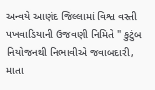અન્વયે આણંદ જિલ્લામાં વિશ્વ વસ્તી
પખવાડિયાની ઉજવણી નિમિતે " કુટુંબ નિયોજનથી નિભાવીએ જવાબદારી, માતા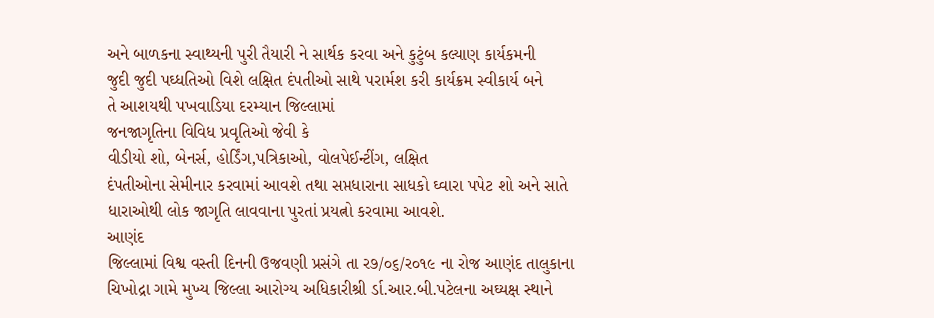અને બાળકના સ્વાથ્યની પુરી તૈયારી ને સાર્થક કરવા અને કુટુંબ કલ્યાણ કાર્યકમની
જુદી જુદી પઘ્ધતિઓ વિશે લક્ષિત દંપતીઓ સાથે પરાર્મશ કરી કાર્યક્રમ સ્વીકાર્ય બને
તે આશયથી પખવાડિયા દરમ્યાન જિલ્લામાં
જનજાગૃતિના વિવિધ પ્રવૃતિઓ જેવી કે
વીડીયો શો, બેનર્સ, હોર્ડિંગ,પત્રિકાઓ, વોલપેઈન્ટીંગ, લક્ષિત
દંપતીઓના સેમીનાર કરવામાં આવશે તથા સપ્તધારાના સાધકો ઘ્વારા પપેટ શો અને સાતે
ધારાઓથી લોક જાગૃતિ લાવવાના પુરતાં પ્રયત્નો કરવામા આવશે.
આણંદ
જિલ્લામાં વિશ્વ વસ્તી દિનની ઉજવણી પ્રસંગે તા ર૭/૦૬/ર૦૧૯ ના રોજ આણંદ તાલુકાના
ચિખોદ્રા ગામે મુખ્ય જિલ્લા આરોગ્ય અધિકારીશ્રી ર્ડા.આર.બી.પટેલના અઘ્યક્ષ સ્થાને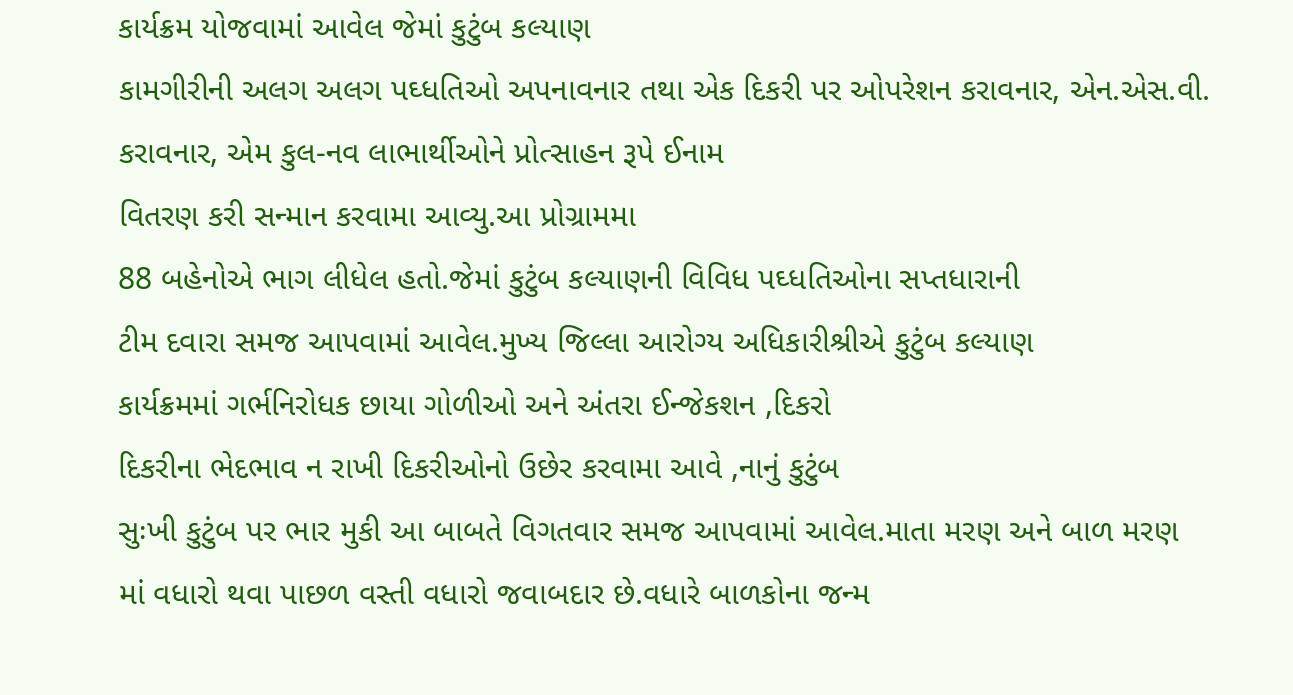કાર્યક્રમ યોજવામાં આવેલ જેમાં કુટુંબ કલ્યાણ
કામગીરીની અલગ અલગ પઘ્ધતિઓ અપનાવનાર તથા એક દિકરી પર ઓપરેશન કરાવનાર, એન.એસ.વી.
કરાવનાર, એમ કુલ-નવ લાભાર્થીઓને પ્રોત્સાહન રૂપે ઈનામ
વિતરણ કરી સન્માન કરવામા આવ્યુ.આ પ્રોગ્રામમા
88 બહેનોએ ભાગ લીધેલ હતો.જેમાં કુટુંબ કલ્યાણની વિવિધ પઘ્ધતિઓના સપ્તધારાની
ટીમ દવારા સમજ આપવામાં આવેલ.મુખ્ય જિલ્લા આરોગ્ય અધિકારીશ્રીએ કુટુંબ કલ્યાણ
કાર્યક્રમમાં ગર્ભનિરોધક છાયા ગોળીઓ અને અંતરા ઈન્જેકશન ,દિકરો
દિકરીના ભેદભાવ ન રાખી દિકરીઓનો ઉછેર કરવામા આવે ,નાનું કુટુંબ
સુઃખી કુટુંબ પર ભાર મુકી આ બાબતે વિગતવાર સમજ આપવામાં આવેલ.માતા મરણ અને બાળ મરણ
માં વધારો થવા પાછળ વસ્તી વધારો જવાબદાર છે.વધારે બાળકોના જન્મ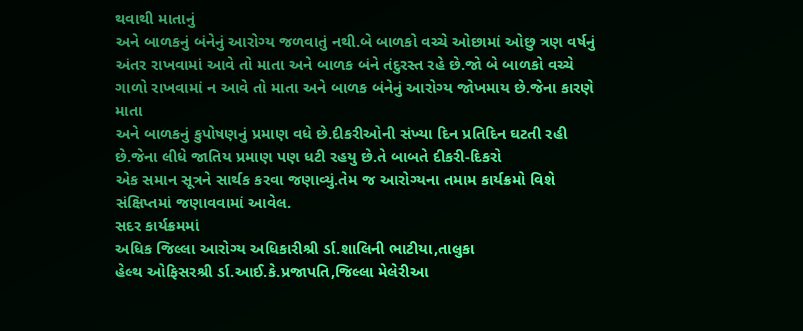થવાથી માતાનું
અને બાળકનું બંનેનું આરોગ્ય જળવાતું નથી.બે બાળકો વચ્ચે ઓછામાં ઓછુ ત્રણ વર્ષનું
અંતર રાખવામાં આવે તો માતા અને બાળક બંને તંદુરસ્ત રહે છે.જો બે બાળકો વચ્ચે
ગાળો રાખવામાં ન આવે તો માતા અને બાળક બંનેનું આરોગ્ય જોખમાય છે.જેના કારણે માતા
અને બાળકનું કુપોષણનું પ્રમાણ વધે છે.દીકરીઓની સંખ્યા દિન પ્રતિદિન ઘટતી રહી
છે.જેના લીધે જાતિય પ્રમાણ પણ ધટી રહયુ છે.તે બાબતે દીકરી-દિકરો
એક સમાન સૂત્રને સાર્થક કરવા જણાવ્યું.તેમ જ આરોગ્યના તમામ કાર્યક્રમો વિશે
સંક્ષિપ્તમાં જણાવવામાં આવેલ.
સદર કાર્યક્રમમાં
અધિક જિલ્લા આરોગ્ય અધિકારીશ્રી ર્ડા.શાલિની ભાટીયા,તાલુકા
હેલ્થ ઓફિસરશ્રી ર્ડા.આઈ.કે.પ્રજાપતિ,જિલ્લા મેલેરીઆ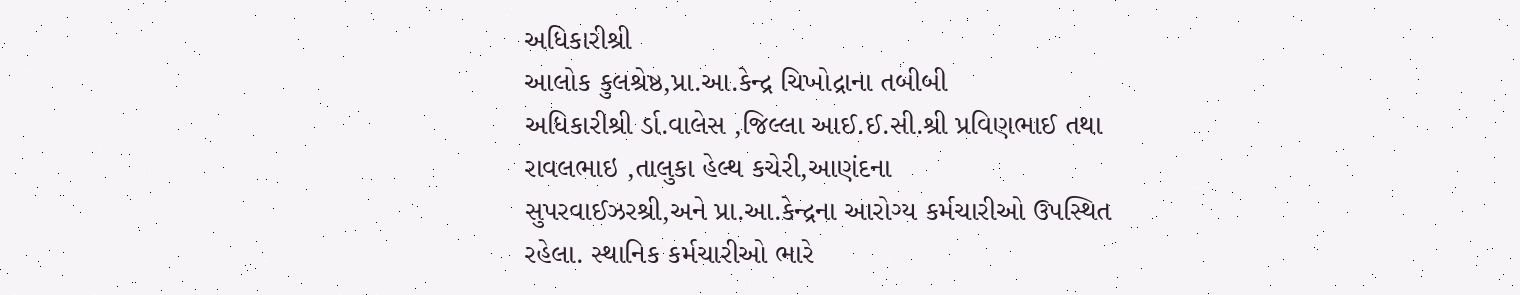અધિકારીશ્રી
આલોક કુલશ્રેષ્ઠ,પ્રા.આ.કેન્દ્ર ચિખોદ્રાના તબીબી
અધિકારીશ્રી ર્ડા.વાલેસ ,જિલ્લા આઈ.ઈ.સી.શ્રી પ્રવિણભાઈ તથા
રાવલભાઇ ,તાલુકા હેલ્થ કચેરી,આણંદના
સુપરવાઈઝરશ્રી,અને પ્રા.આ.કેન્દ્રના આરોગ્ય કર્મચારીઓ ઉપસ્થિત
રહેલા. સ્થાનિક કર્મચારીઓ ભારે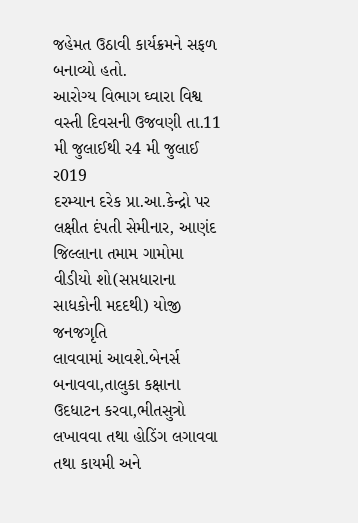જહેમત ઉઠાવી કાર્યક્રમને સફળ બનાવ્યો હતો.
આરોગ્ય વિભાગ ઘ્વારા વિશ્વ વસ્તી દિવસની ઉજવણી તા.11 મી જુલાઈથી ર4 મી જુલાઈ ર019
દરમ્યાન દરેક પ્રા.આ.કેન્દ્રો પર લક્ષીત દંપતી સેમીનાર, આણંદ
જિલ્લાના તમામ ગામોમા વીડીયો શો(સપ્તધારાના સાધકોની મદદથી) યોજી જનજગૃતિ
લાવવામાં આવશે.બેનર્સ બનાવવા,તાલુકા કક્ષાના ઉદધાટન કરવા,ભીતસુત્રો લખાવવા તથા હોડિંગ લગાવવા તથા કાયમી અને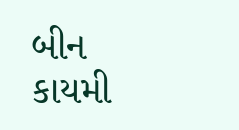બીન કાયમી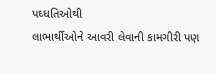પઘ્ધતિઓથી
લાભાર્થીઓને આવરી લેવાની કામગીરી પણ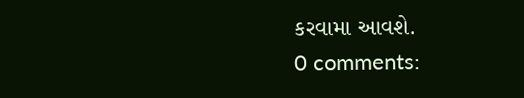કરવામા આવશે.
0 comments: